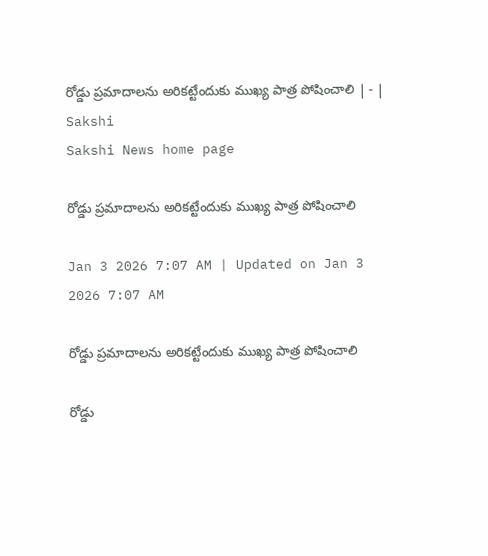రోడ్డు ప్రమాదాలను అరికట్టేందుకు ముఖ్య పాత్ర పోషించాలి | - | Sakshi
Sakshi News home page

రోడ్డు ప్రమాదాలను అరికట్టేందుకు ముఖ్య పాత్ర పోషించాలి

Jan 3 2026 7:07 AM | Updated on Jan 3 2026 7:07 AM

రోడ్డు ప్రమాదాలను అరికట్టేందుకు ముఖ్య పాత్ర పోషించాలి

రోడ్డు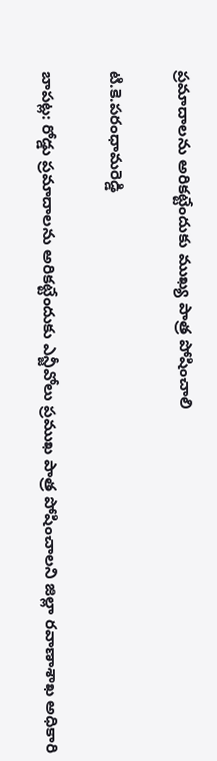ప్రమాదాలను అరికట్టేందుకు ముఖ్య పాత్ర పోషించాలి

టి.కె.పరంధామరెడ్డి

బాపట్ల: రోడ్డు ప్రమాదాలను అరికట్టేందుకు ఎన్జీవోలు ప్రముఖ పాత్ర పోషించాలని జిల్లా రవాణాశాఖ అధికారి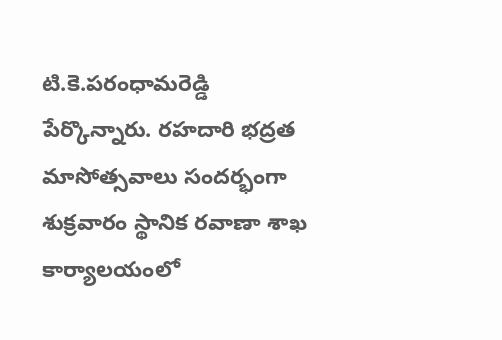టి.కె.పరంధామరెడ్డి పేర్కొన్నారు. రహదారి భద్రత మాసోత్సవాలు సందర్భంగా శుక్రవారం స్థానిక రవాణా శాఖ కార్యాలయంలో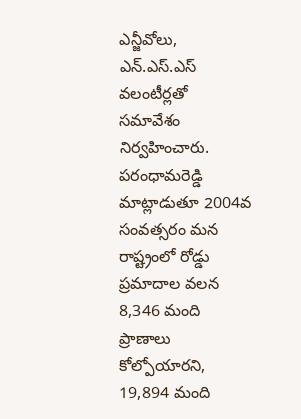ఎన్జీవోలు, ఎన్‌.ఎస్‌.ఎస్‌ వలంటీర్లతో సమావేశం నిర్వహించారు. పరంధామరెడ్డి మాట్లాడుతూ 2004వ సంవత్సరం మన రాష్ట్రంలో రోడ్డు ప్రమాదాల వలన 8,346 మంది ప్రాణాలు కోల్పోయారని, 19,894 మంది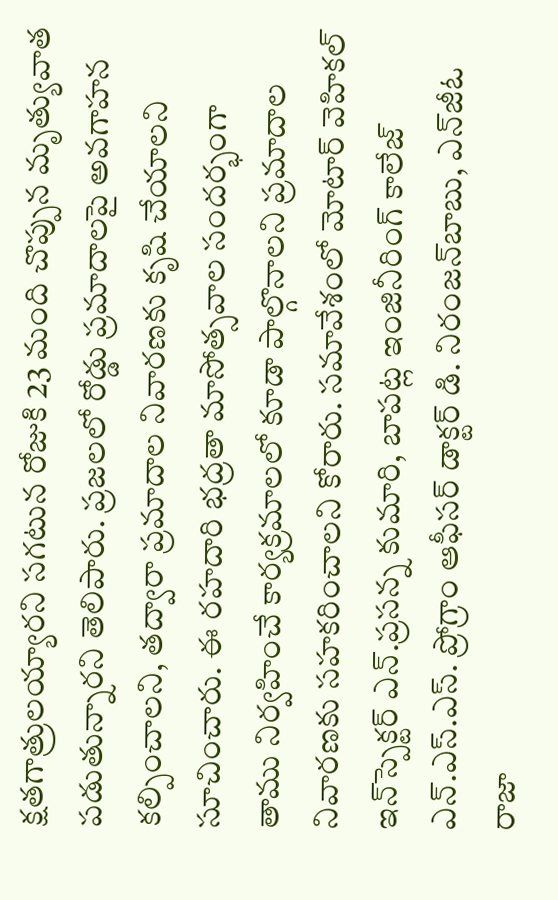క్షతగాత్రులయ్యారని సగటున రోజుకి 23 మంది చొప్పున మృత్యువాత పడుతున్నారని తెలిపారు. ప్రజలలో రోడ్డు ప్రమాదాలపై అవగాహన కల్పించాలని, తద్వారా ప్రమాదాల నివారణకు కృషి చేయాలని సూచించారు. ఈ రహదారి భద్రతా మాసోత్సవాల సందర్భంగా తాము నిర్వహించే కార్యక్రమాలలో కూడా పాల్గొనాలని ప్రమాదాల నివారణకు సహకరించాలని కోరారు. సమావేశంలో మోటార్‌ వెహికల్‌ ఇన్‌స్పెక్టర్‌ ఎన్‌.ప్రసన్న కుమారి, బాపట్ల ఇంజినీరింగ్‌ కాలేజ్‌ ఎన్‌.ఎస్‌.ఎస్‌. ప్రోగ్రాం ఆఫీసర్‌ డాక్టర్‌ డి. నిరంజన్‌బాబు, ఎన్‌జీఓ రాజా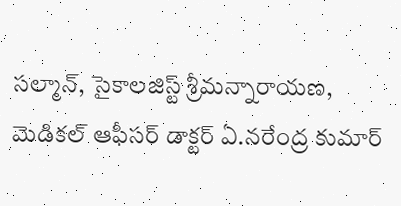సల్మాన్‌, సైకాలజిస్ట్‌ శ్రీమన్నారాయణ, మెడికల్‌ ఆఫీసర్‌ డాక్టర్‌ ఏ.నరేంద్ర కుమార్‌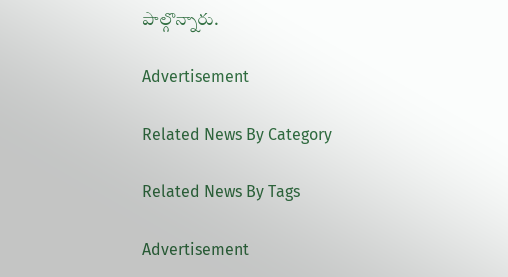పాల్గొన్నారు.

Advertisement

Related News By Category

Related News By Tags

Advertisement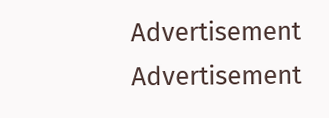Advertisement
Advertisement